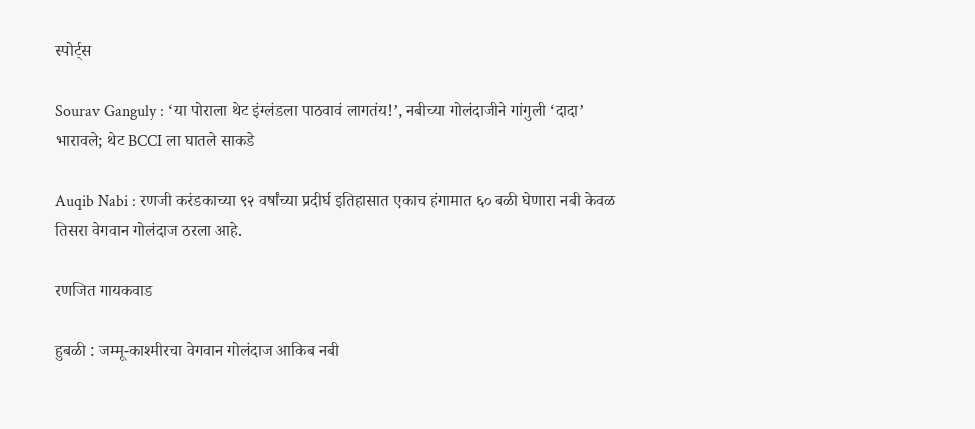स्पोर्ट्स

Sourav Ganguly : ‘या पोराला थेट इंग्लंडला पाठवावं लागतंय!’, नबीच्या गोलंदाजीने गांगुली ‘दादा’ भारावले; थेट BCCI ला घातले साकडे

Auqib Nabi : रणजी करंडकाच्या ९२ वर्षांच्या प्रदीर्घ इतिहासात एकाच हंगामात ६० बळी घेणारा नबी केवळ तिसरा वेगवान गोलंदाज ठरला आहे.

रणजित गायकवाड

हुबळी : जम्मू-काश्मीरचा वेगवान गोलंदाज आकिब नबी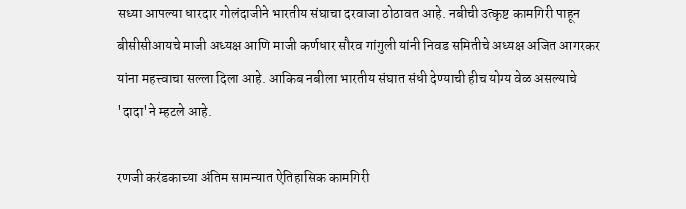सध्या आपल्या धारदार गोलंदाजीने भारतीय संघाचा दरवाजा ठोठावत आहे. नबीची उत्कृष्ट कामगिरी पाहून बीसीसीआयचे माजी अध्यक्ष आणि माजी कर्णधार सौरव गांगुली यांनी निवड समितीचे अध्यक्ष अजित आगरकर यांना महत्त्वाचा सल्ला दिला आहे. आकिब नबीला भारतीय संघात संधी देण्याची हीच योग्य वेळ असल्याचे 'दादा'ने म्हटले आहे.

रणजी करंडकाच्या अंतिम सामन्यात ऐतिहासिक कामगिरी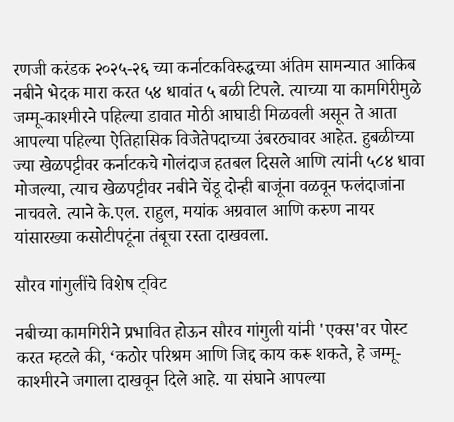रणजी करंडक २०२५-२६ च्या कर्नाटकविरुद्धच्या अंतिम सामन्यात आकिब नबीने भेदक मारा करत ५४ धावांत ५ बळी टिपले. त्याच्या या कामगिरीमुळे जम्मू-काश्मीरने पहिल्या डावात मोठी आघाडी मिळवली असून ते आता आपल्या पहिल्या ऐतिहासिक विजेतेपदाच्या उंबरठ्यावर आहेत. हुबळीच्या ज्या खेळपट्टीवर कर्नाटकचे गोलंदाज हतबल दिसले आणि त्यांनी ५८४ धावा मोजल्या, त्याच खेळपट्टीवर नबीने चेंडू दोन्ही बाजूंना वळवून फलंदाजांना नाचवले. त्याने के.एल. राहुल, मयांक अग्रवाल आणि करुण नायर यांसारख्या कसोटीपटूंना तंबूचा रस्ता दाखवला.

सौरव गांगुलींचे विशेष ट्विट

नबीच्या कामगिरीने प्रभावित होऊन सौरव गांगुली यांनी 'एक्स'वर पोस्ट करत म्हटले की, ‘कठोर परिश्रम आणि जिद्द काय करू शकते, हे जम्मू-काश्मीरने जगाला दाखवून दिले आहे. या संघाने आपल्या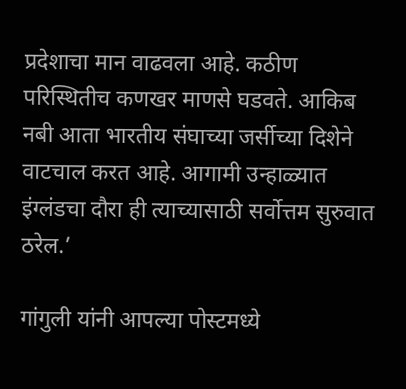प्रदेशाचा मान वाढवला आहे. कठीण परिस्थितीच कणखर माणसे घडवते. आकिब नबी आता भारतीय संघाच्या जर्सीच्या दिशेने वाटचाल करत आहे. आगामी उन्हाळ्यात इंग्लंडचा दौरा ही त्याच्यासाठी सर्वोत्तम सुरुवात ठरेल.’

गांगुली यांनी आपल्या पोस्टमध्ये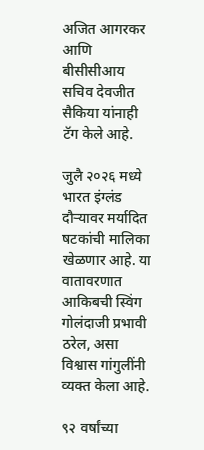अजित आगरकर आणि बीसीसीआय सचिव देवजीत सैकिया यांनाही टॅग केले आहे.

जुलै २०२६ मध्ये भारत इंग्लंड दौऱ्यावर मर्यादित षटकांची मालिका खेळणार आहे. या वातावरणात आकिबची स्विंग गोलंदाजी प्रभावी ठरेल, असा विश्वास गांगुलींनी व्यक्त केला आहे.

९२ वर्षांच्या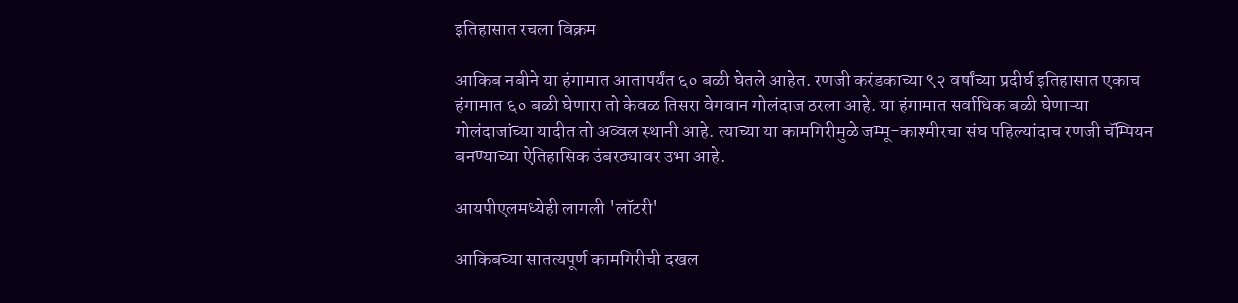इतिहासात रचला विक्रम

आकिब नबीने या हंगामात आतापर्यंत ६० बळी घेतले आहेत. रणजी करंडकाच्या ९२ वर्षांच्या प्रदीर्घ इतिहासात एकाच हंगामात ६० बळी घेणारा तो केवळ तिसरा वेगवान गोलंदाज ठरला आहे. या हंगामात सर्वाधिक बळी घेणाऱ्या गोलंदाजांच्या यादीत तो अव्वल स्थानी आहे. त्याच्या या कामगिरीमुळे जम्मू-काश्मीरचा संघ पहिल्यांदाच रणजी चॅम्पियन बनण्याच्या ऐतिहासिक उंबरठ्यावर उभा आहे.

आयपीएलमध्येही लागली 'लॉटरी'

आकिबच्या सातत्यपूर्ण कामगिरीची दखल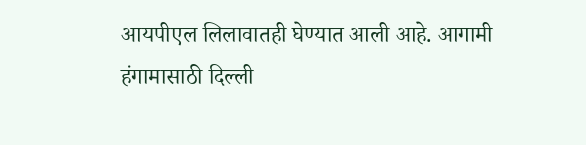आयपीएल लिलावातही घेण्यात आली आहे. आगामी हंगामासाठी दिल्ली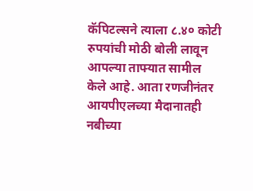कॅपिटल्सने त्याला ८.४० कोटी रुपयांची मोठी बोली लावून आपल्या ताफ्यात सामील केले आहे. आता रणजीनंतर आयपीएलच्या मैदानातही नबीच्या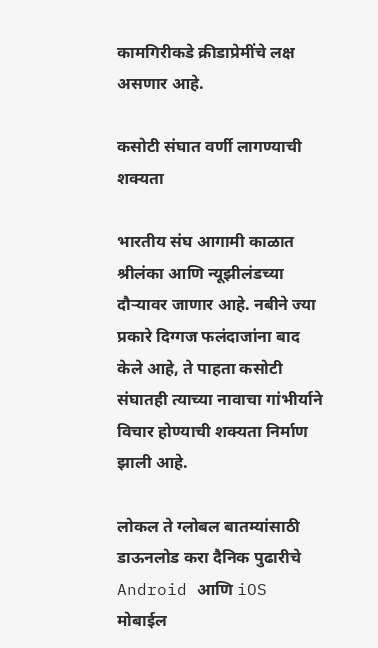कामगिरीकडे क्रीडाप्रेमींचे लक्ष असणार आहे.

कसोटी संघात वर्णी लागण्याची शक्यता

भारतीय संघ आगामी काळात श्रीलंका आणि न्यूझीलंडच्या दौऱ्यावर जाणार आहे. नबीने ज्या प्रकारे दिग्गज फलंदाजांना बाद केले आहे, ते पाहता कसोटी संघातही त्याच्या नावाचा गांभीर्याने विचार होण्याची शक्यता निर्माण झाली आहे.

लोकल ते ग्लोबल बातम्यांसाठी डाऊनलोड करा दैनिक पुढारीचे Android आणि iOS मोबाईल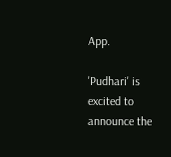App.

'Pudhari' is excited to announce the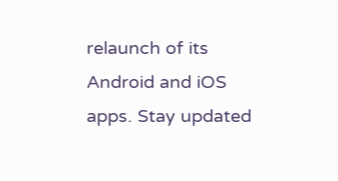relaunch of its Android and iOS apps. Stay updated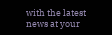with the latest news at your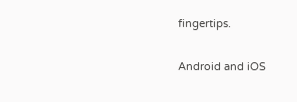fingertips.

Android and iOS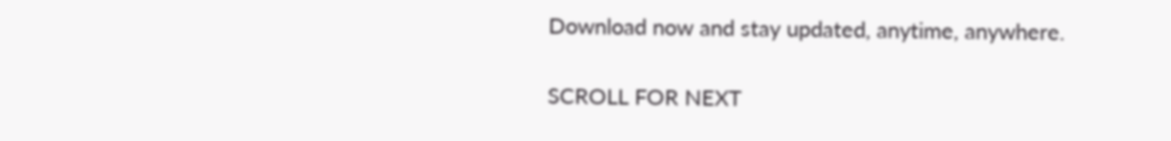Download now and stay updated, anytime, anywhere.

SCROLL FOR NEXT